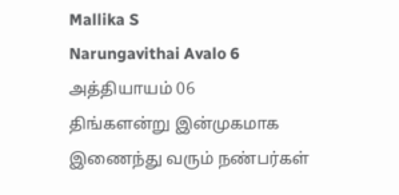Mallika S
Narungavithai Avalo 6
அத்தியாயம் 06
திங்களன்று இன்முகமாக இணைந்து வரும் நண்பர்கள்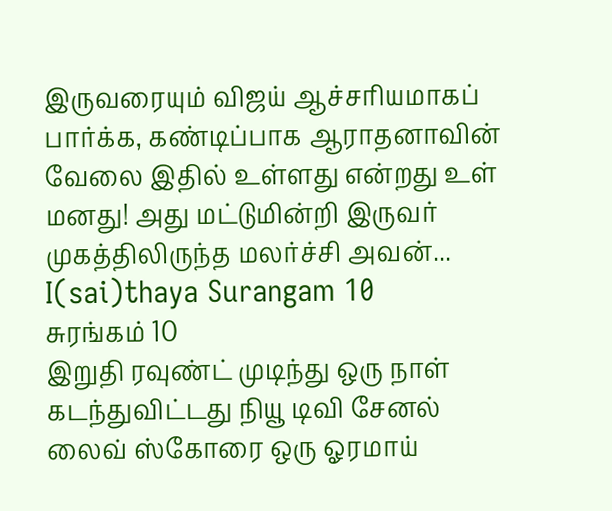இருவரையும் விஜய் ஆச்சரியமாகப் பார்க்க, கண்டிப்பாக ஆராதனாவின் வேலை இதில் உள்ளது என்றது உள் மனது! அது மட்டுமின்றி இருவர் முகத்திலிருந்த மலர்ச்சி அவன்...
I(sai)thaya Surangam 10
சுரங்கம் 10
இறுதி ரவுண்ட் முடிந்து ஒரு நாள் கடந்துவிட்டது நியூ டிவி சேனல் லைவ் ஸ்கோரை ஒரு ஓரமாய்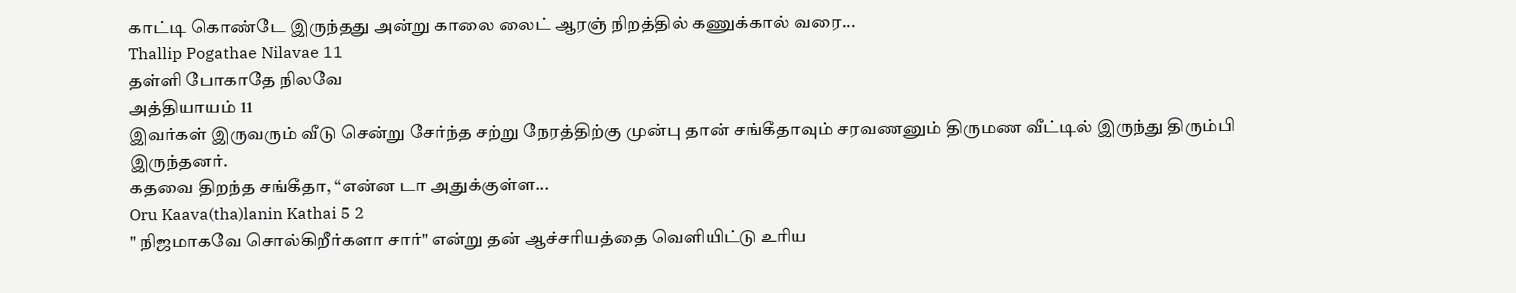காட்டி கொண்டே இருந்தது அன்று காலை லைட் ஆரஞ் நிறத்தில் கணுக்கால் வரை...
Thallip Pogathae Nilavae 11
தள்ளி போகாதே நிலவே
அத்தியாயம் 11
இவர்கள் இருவரும் வீடு சென்று சேர்ந்த சற்று நேரத்திற்கு முன்பு தான் சங்கீதாவும் சரவணனும் திருமண வீட்டில் இருந்து திரும்பி இருந்தனர்.
கதவை திறந்த சங்கீதா, “என்ன டா அதுக்குள்ள...
Oru Kaava(tha)lanin Kathai 5 2
" நிஜமாகவே சொல்கிறீர்களா சார்" என்று தன் ஆச்சரியத்தை வெளியிட்டு உரிய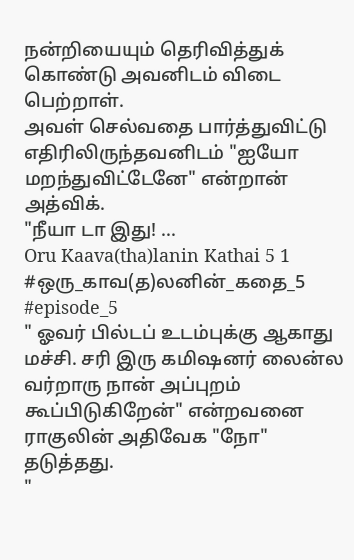நன்றியையும் தெரிவித்துக் கொண்டு அவனிடம் விடை பெற்றாள்.
அவள் செல்வதை பார்த்துவிட்டு எதிரிலிருந்தவனிடம் "ஐயோ மறந்துவிட்டேனே" என்றான் அத்விக்.
"நீயா டா இது! ...
Oru Kaava(tha)lanin Kathai 5 1
#ஒரு_காவ(த)லனின்_கதை_5
#episode_5
" ஓவர் பில்டப் உடம்புக்கு ஆகாது மச்சி. சரி இரு கமிஷனர் லைன்ல வர்றாரு நான் அப்புறம் கூப்பிடுகிறேன்" என்றவனை ராகுலின் அதிவேக "நோ" தடுத்தது.
"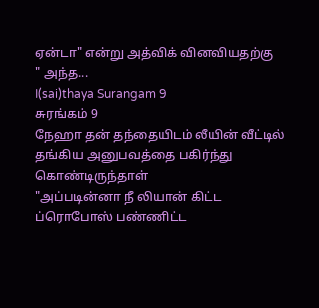ஏன்டா" என்று அத்விக் வினவியதற்கு
" அந்த...
I(sai)thaya Surangam 9
சுரங்கம் 9
நேஹா தன் தந்தையிடம் லீயின் வீட்டில் தங்கிய அனுபவத்தை பகிர்ந்து கொண்டிருந்தாள்
"அப்படின்னா நீ லியான் கிட்ட ப்ரொபோஸ் பண்ணிட்ட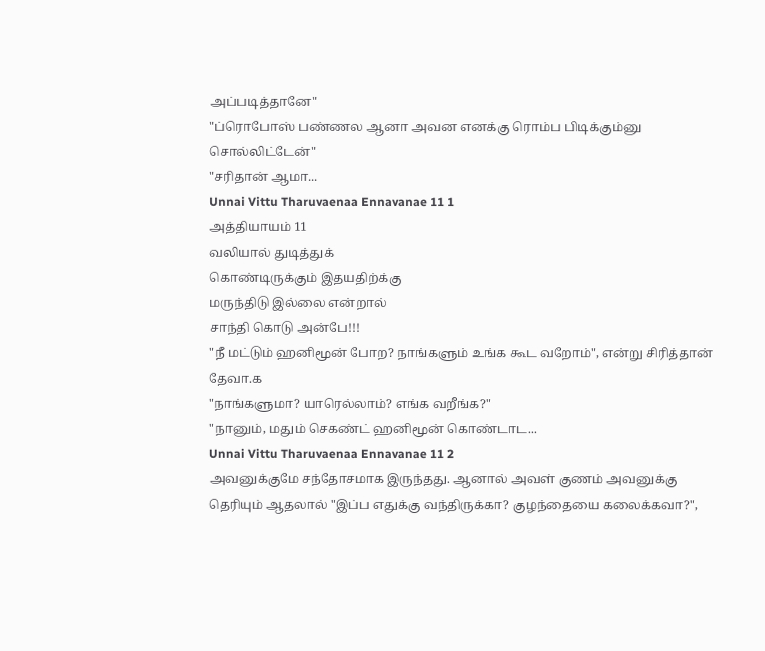அப்படித்தானே"
"ப்ரொபோஸ் பண்ணல ஆனா அவன எனக்கு ரொம்ப பிடிக்கும்னு சொல்லிட்டேன்"
"சரிதான் ஆமா...
Unnai Vittu Tharuvaenaa Ennavanae 11 1
அத்தியாயம் 11
வலியால் துடித்துக்
கொண்டிருக்கும் இதயதிற்க்கு
மருந்திடு இல்லை என்றால்
சாந்தி கொடு அன்பே!!!
"நீ மட்டும் ஹனிமூன் போற? நாங்களும் உங்க கூட வறோம்", என்று சிரித்தான் தேவா.௧
"நாங்களுமா? யாரெல்லாம்? எங்க வறீங்க?"
"நானும், மதும் செகண்ட் ஹனிமூன் கொண்டாட...
Unnai Vittu Tharuvaenaa Ennavanae 11 2
அவனுக்குமே சந்தோசமாக இருந்தது. ஆனால் அவள் குணம் அவனுக்கு தெரியும் ஆதலால் "இப்ப எதுக்கு வந்திருக்கா? குழந்தையை கலைக்கவா?",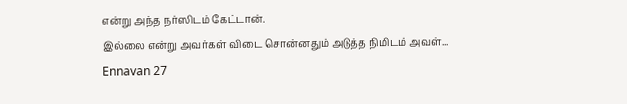என்று அந்த நர்ஸிடம் கேட்டான்.
இல்லை என்று அவர்கள் விடை சொன்னதும் அடுத்த நிமிடம் அவள்...
Ennavan 27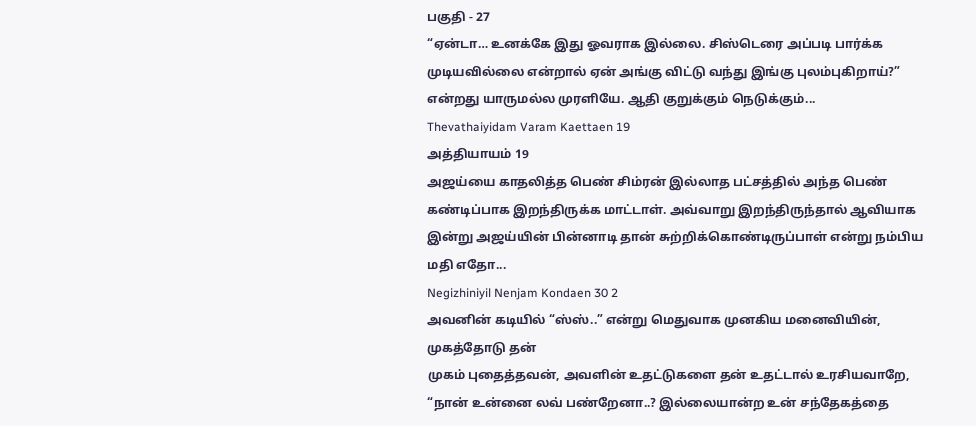பகுதி - 27
“ஏன்டா… உனக்கே இது ஓவராக இல்லை. சிஸ்டெரை அப்படி பார்க்க முடியவில்லை என்றால் ஏன் அங்கு விட்டு வந்து இங்கு புலம்புகிறாய்?” என்றது யாருமல்ல முரளியே. ஆதி குறுக்கும் நெடுக்கும்...
Thevathaiyidam Varam Kaettaen 19
அத்தியாயம் 19
அஜய்யை காதலித்த பெண் சிம்ரன் இல்லாத பட்சத்தில் அந்த பெண் கண்டிப்பாக இறந்திருக்க மாட்டாள். அவ்வாறு இறந்திருந்தால் ஆவியாக இன்று அஜய்யின் பின்னாடி தான் சுற்றிக்கொண்டிருப்பாள் என்று நம்பிய மதி எதோ...
Negizhiniyil Nenjam Kondaen 30 2
அவனின் கடியில் “ஸ்ஸ்..” என்று மெதுவாக முனகிய மனைவியின், முகத்தோடு தன்
முகம் புதைத்தவன், அவளின் உதட்டுகளை தன் உதட்டால் உரசியவாறே,
“நான் உன்னை லவ் பண்றேனா..? இல்லையான்ற உன் சந்தேகத்தை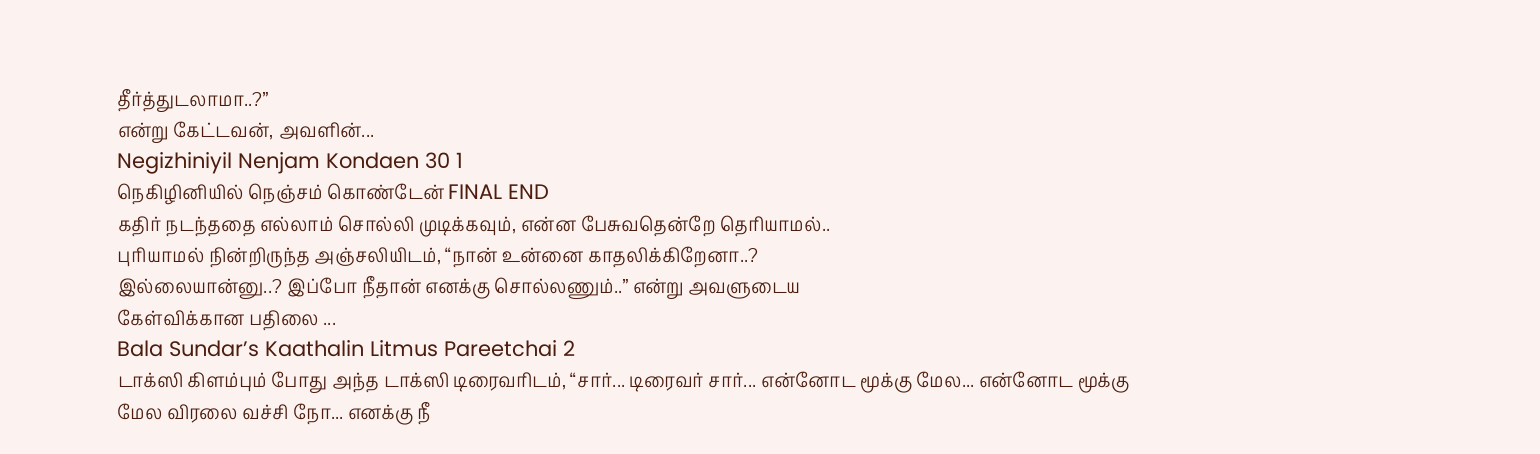தீர்த்துடலாமா..?”
என்று கேட்டவன், அவளின்...
Negizhiniyil Nenjam Kondaen 30 1
நெகிழினியில் நெஞ்சம் கொண்டேன் FINAL END
கதிர் நடந்ததை எல்லாம் சொல்லி முடிக்கவும், என்ன பேசுவதென்றே தெரியாமல்..
புரியாமல் நின்றிருந்த அஞ்சலியிடம், “நான் உன்னை காதலிக்கிறேனா..?
இல்லையான்னு..? இப்போ நீதான் எனக்கு சொல்லணும்..” என்று அவளுடைய
கேள்விக்கான பதிலை ...
Bala Sundar’s Kaathalin Litmus Pareetchai 2
டாக்ஸி கிளம்பும் போது அந்த டாக்ஸி டிரைவரிடம், “சார்... டிரைவர் சார்... என்னோட மூக்கு மேல... என்னோட மூக்கு மேல விரலை வச்சி நோ... எனக்கு நீ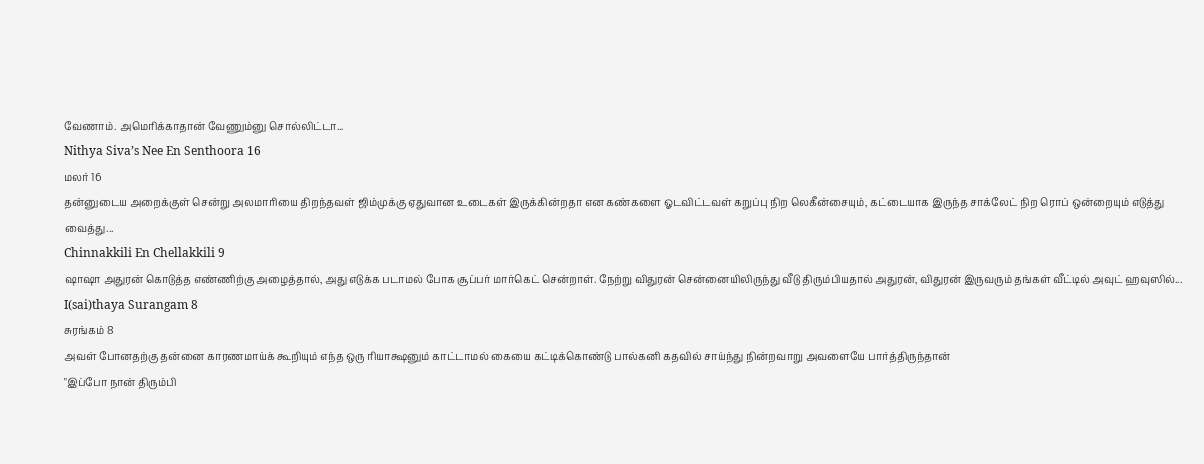வேணாம். அமெரிக்காதான் வேணும்னு சொல்லிட்டா...
Nithya Siva’s Nee En Senthoora 16
மலர் 16
தன்னுடைய அறைக்குள் சென்று அலமாரியை திறந்தவள் ஜிம்முக்கு ஏதுவான உடைகள் இருக்கின்றதா என கண்களை ஓடவிட்டவள் கறுப்பு நிற லெகீன்சையும், கட்டையாக இருந்த சாக்லேட் நிற ரொப் ஒன்றையும் எடுத்து வைத்து...
Chinnakkili En Chellakkili 9
ஷாஷா அதுரன் கொடுத்த எண்ணிற்கு அழைத்தால், அது எடுக்க படாமல் போக சூப்பர் மார்கெட் சென்றாள். நேற்று விதுரன் சென்னையிலிருந்து வீடு திரும்பியதால் அதுரன், விதுரன் இருவரும் தங்கள் வீட்டில் அவுட் ஹவுஸில்...
I(sai)thaya Surangam 8
சுரங்கம் 8
அவள் போனதற்கு தன்னை காரணமாய்க் கூறியும் எந்த ஒரு ரியாக்ஷனும் காட்டாமல் கையை கட்டிக்கொண்டு பால்கனி கதவில் சாய்ந்து நின்றவாறு அவளையே பார்த்திருந்தான்
"இப்போ நான் திரும்பி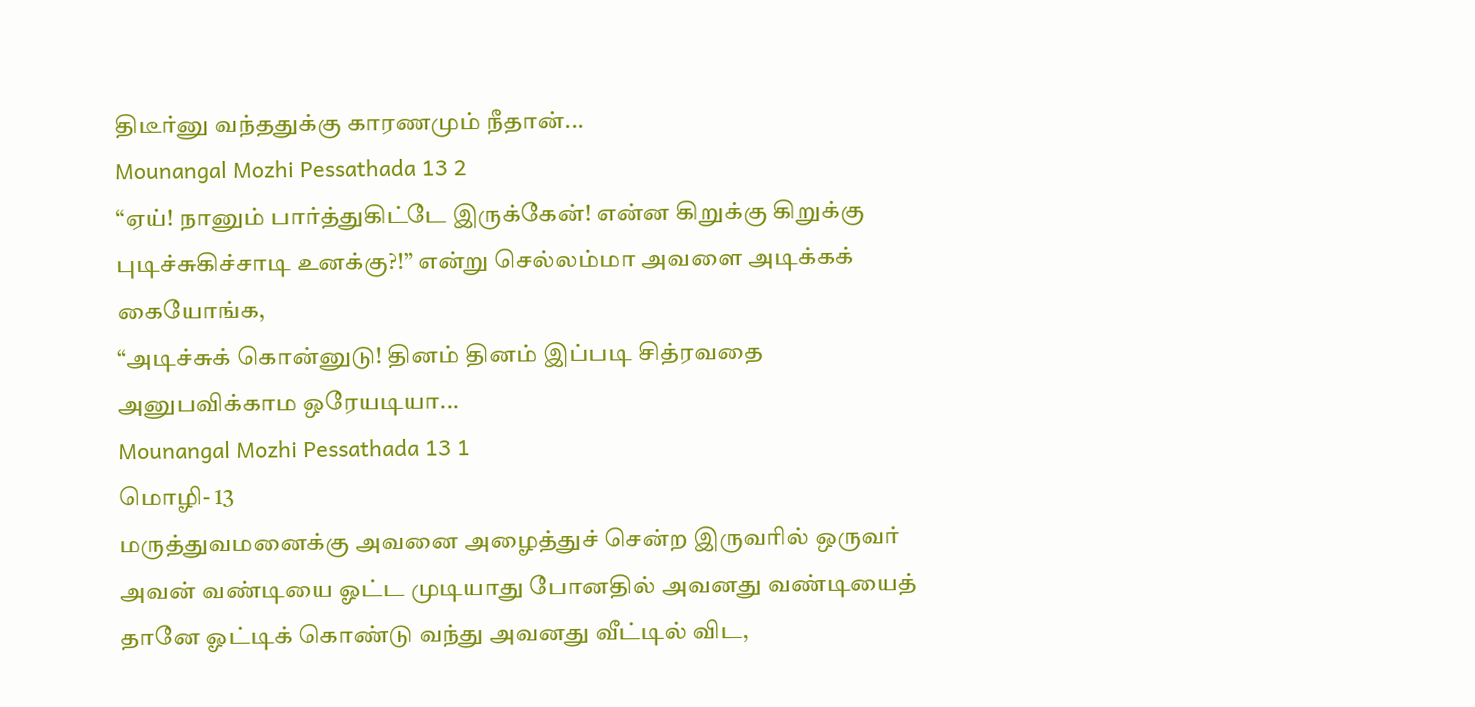திடீர்னு வந்ததுக்கு காரணமும் நீதான்...
Mounangal Mozhi Pessathada 13 2
“ஏய்! நானும் பார்த்துகிட்டே இருக்கேன்! என்ன கிறுக்கு கிறுக்கு புடிச்சுகிச்சாடி உனக்கு?!” என்று செல்லம்மா அவளை அடிக்கக் கையோங்க,
“அடிச்சுக் கொன்னுடு! தினம் தினம் இப்படி சித்ரவதை அனுபவிக்காம ஒரேயடியா...
Mounangal Mozhi Pessathada 13 1
மொழி- 13
மருத்துவமனைக்கு அவனை அழைத்துச் சென்ற இருவரில் ஒருவர் அவன் வண்டியை ஓட்ட முடியாது போனதில் அவனது வண்டியைத் தானே ஓட்டிக் கொண்டு வந்து அவனது வீட்டில் விட,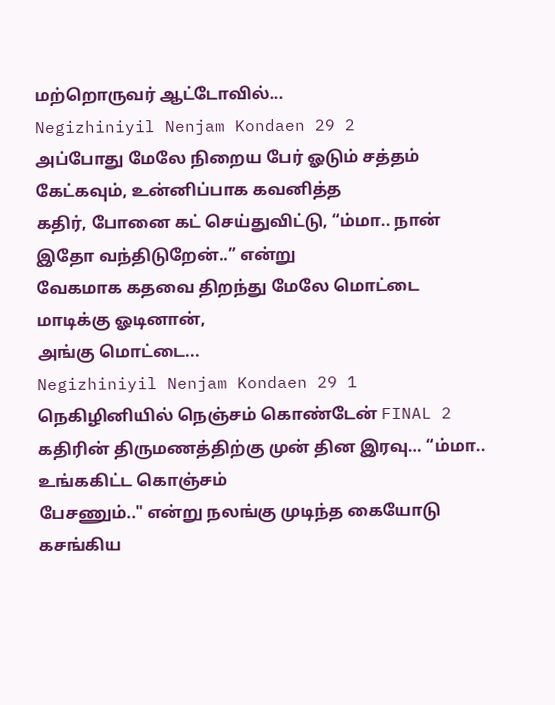மற்றொருவர் ஆட்டோவில்...
Negizhiniyil Nenjam Kondaen 29 2
அப்போது மேலே நிறைய பேர் ஓடும் சத்தம் கேட்கவும், உன்னிப்பாக கவனித்த
கதிர், போனை கட் செய்துவிட்டு, “ம்மா.. நான் இதோ வந்திடுறேன்..” என்று
வேகமாக கதவை திறந்து மேலே மொட்டை மாடிக்கு ஓடினான்,
அங்கு மொட்டை...
Negizhiniyil Nenjam Kondaen 29 1
நெகிழினியில் நெஞ்சம் கொண்டேன் FINAL 2
கதிரின் திருமணத்திற்கு முன் தின இரவு… “ம்மா.. உங்ககிட்ட கொஞ்சம்
பேசணும்.." என்று நலங்கு முடிந்த கையோடு கசங்கிய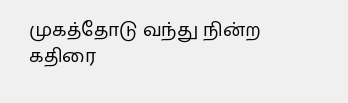முகத்தோடு வந்து நின்ற
கதிரை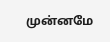முன்னமே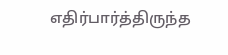எதிர்பார்த்திருந்த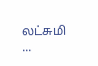லட்சுமி ...